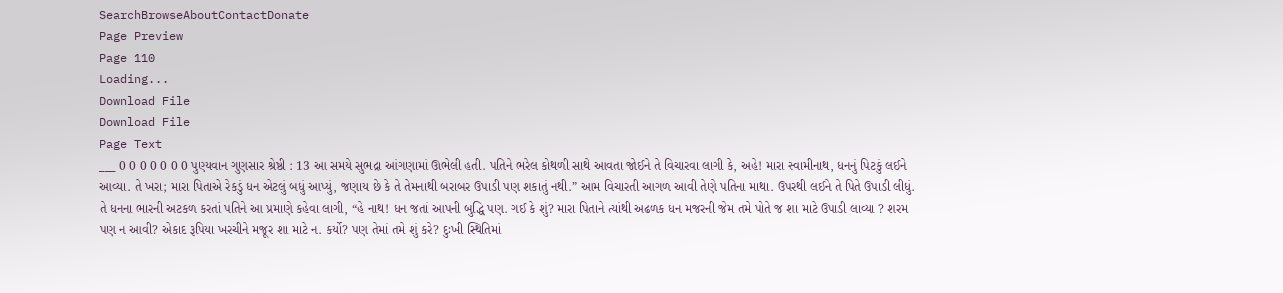SearchBrowseAboutContactDonate
Page Preview
Page 110
Loading...
Download File
Download File
Page Text
___ 0 0 0 0 0 0 0 પુણ્યવાન ગુણસાર શ્રેષ્ઠી : 13 આ સમયે સુભદ્રા આંગણામાં ઊભેલી હતી. પતિને ભરેલ કોથળી સાથે આવતા જોઈને તે વિચારવા લાગી કે, અહે! મારા સ્વામીનાથ, ધનનું પિટકું લઈને આવ્યા. તે ખરા; મારા પિતાએ રેકડું ધન એટલું બધું આપ્યું, જણાય છે કે તે તેમનાથી બરાબર ઉપાડી પણ શકાતું નથી.” આમ વિચારતી આગળ આવી તેણે પતિના માથા. ઉપરથી લઈને તે પિતે ઉપાડી લીધું. તે ધનના ભારની અટકળ કરતાં પતિને આ પ્રમાણે કહેવા લાગી, “હે નાથ! ધન જતાં આપની બુદ્ધિ પણ. ગઈ કે શું? મારા પિતાને ત્યાંથી અઢળક ધન મજરની જેમ તમે પોતે જ શા માટે ઉપાડી લાવ્યા ? શરમ પણ ન આવી? એકાદ રૂપિયા ખરચીને મજૂર શા માટે ન. કર્યો? પણ તેમાં તમે શું કરે? દુઃખી સ્થિતિમાં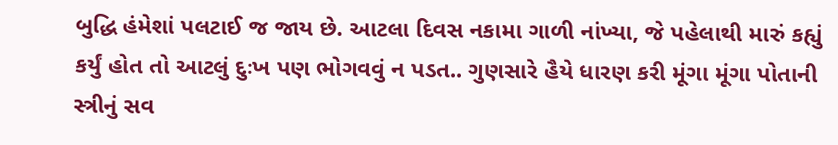બુદ્ધિ હંમેશાં પલટાઈ જ જાય છે. આટલા દિવસ નકામા ગાળી નાંખ્યા, જે પહેલાથી મારું કહ્યું કર્યું હોત તો આટલું દુઃખ પણ ભોગવવું ન પડત.. ગુણસારે હૈયે ધારણ કરી મૂંગા મૂંગા પોતાની સ્ત્રીનું સવ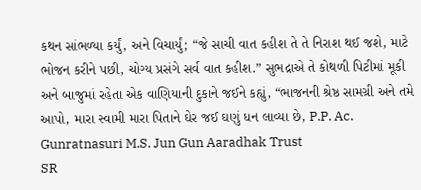કથન સાંભળ્યા કર્યું, અને વિચાર્યું; “જે સાચી વાત કહીશ તે તે નિરાશ થઈ જશે, માટે ભોજન કરીને પછી, ચોગ્ય પ્રસંગે સર્વ વાત કહીશ.” સુભદ્રાએ તે કોથળી પિટીમાં મૂકી અને બાજુમાં રહેતા એક વાણિયાની દુકાને જઈને કહ્યું, “ભાજનની શ્રેષ્ઠ સામગ્રી અને તમે આપો, મારા સ્વામી મારા પિતાને ઘેર જઈ ઘણું ધન લાવ્યા છે, P.P. Ac. Gunratnasuri M.S. Jun Gun Aaradhak Trust
SR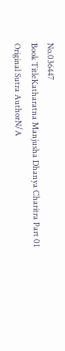No.036447
Book TitleKatharatna Manjusha Dhanya Charitra Part 01
Original Sutra AuthorN/A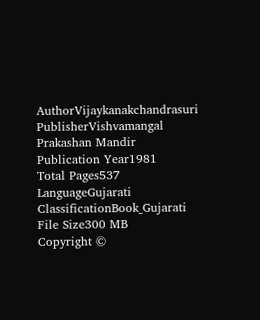AuthorVijaykanakchandrasuri
PublisherVishvamangal Prakashan Mandir
Publication Year1981
Total Pages537
LanguageGujarati
ClassificationBook_Gujarati
File Size300 MB
Copyright ©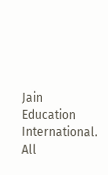Jain Education International. All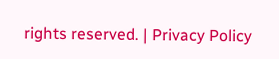rights reserved. | Privacy Policy